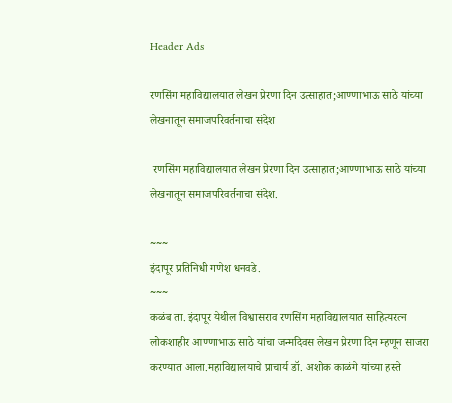Header Ads

रणसिंग महाविद्यालयात लेखन प्रेरणा दिन उत्साहात;आण्णाभाऊ साठे यांच्या लेखनातून समाजपरिवर्तनाचा संदेश

 रणसिंग महाविद्यालयात लेखन प्रेरणा दिन उत्साहात;आण्णाभाऊ साठे यांच्या लेखनातून समाजपरिवर्तनाचा संदेश.

~~~
इंदापूर प्रतिनिधी गणेश धनवडे.
~~~
कळंब ता. इंदापूर येथील विश्वासराव रणसिंग महाविद्यालयात साहित्यरत्न लोकशाहीर आण्णाभाऊ साठे यांचा जन्मदिवस लेखन प्रेरणा दिन म्हणून साजरा करण्यात आला.महाविद्यालयाचे प्राचार्य डॉ. अशोक काळंगे यांच्या हस्ते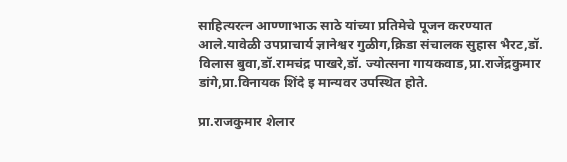साहित्यरत्न आण्णाभाऊ साठे यांच्या प्रतिमेचे पूजन करण्यात आले.यावेळी उपप्राचार्य ज्ञानेश्वर गुळीग,क्रिडा संचालक सुहास भैरट,डॉ. विलास बुवा,डॉ.रामचंद्र पाखरे,डॉ. ज्योत्सना गायकवाड,प्रा.राजेंद्रकुमार डांगे,प्रा.विनायक शिंदे इ मान्यवर उपस्थित होते.

प्रा.राजकुमार शेलार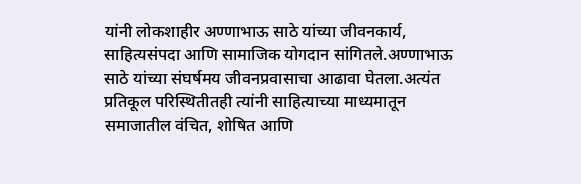यांनी लोकशाहीर अण्णाभाऊ साठे यांच्या जीवनकार्य, साहित्यसंपदा आणि सामाजिक योगदान सांगितले.अण्णाभाऊ साठे यांच्या संघर्षमय जीवनप्रवासाचा आढावा घेतला.अत्यंत प्रतिकूल परिस्थितीतही त्यांनी साहित्याच्या माध्यमातून समाजातील वंचित, शोषित आणि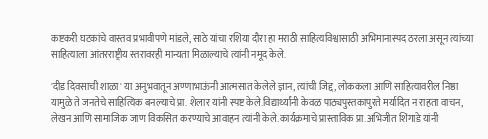कष्टकरी घटकांचे वास्तव प्रभावीपणे मांडले, साठे यांचा रशिया दौरा हा मराठी साहित्यविश्वासाठी अभिमानास्पद ठरला असून त्यांच्या साहित्याला आंतरराष्ट्रीय स्तरावरही मान्यता मिळाल्याचे त्यांनी नमूद केले.

'दीड दिवसाची शाळा' या अनुभवातून अण्णाभाऊंनी आत्मसात केलेले ज्ञान, त्यांची जिद्द, लोककला आणि साहित्यावरील निष्ठा यामुळे ते जनतेचे साहित्यिक बनल्याचे प्रा. शेलार यांनी स्पष्ट केले.विद्यार्थ्यांनी केवळ पाठ्यपुस्तकापुरते मर्यादित न राहता वाचन, लेखन आणि सामाजिक जाण विकसित करण्याचे आवाहन त्यांनी केले.कार्यक्रमाचे प्रास्ताविक प्रा.अभिजीत शिंगाडे यांनी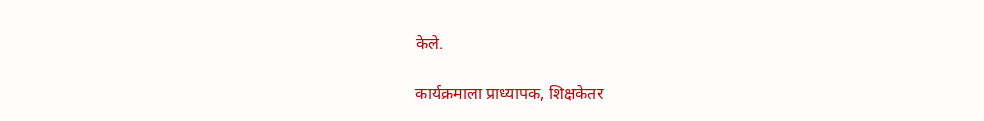केले.

कार्यक्रमाला प्राध्यापक, शिक्षकेतर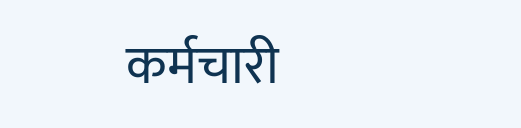कर्मचारी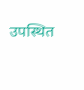उपस्थित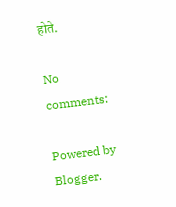होते.

No comments:

Powered by Blogger.